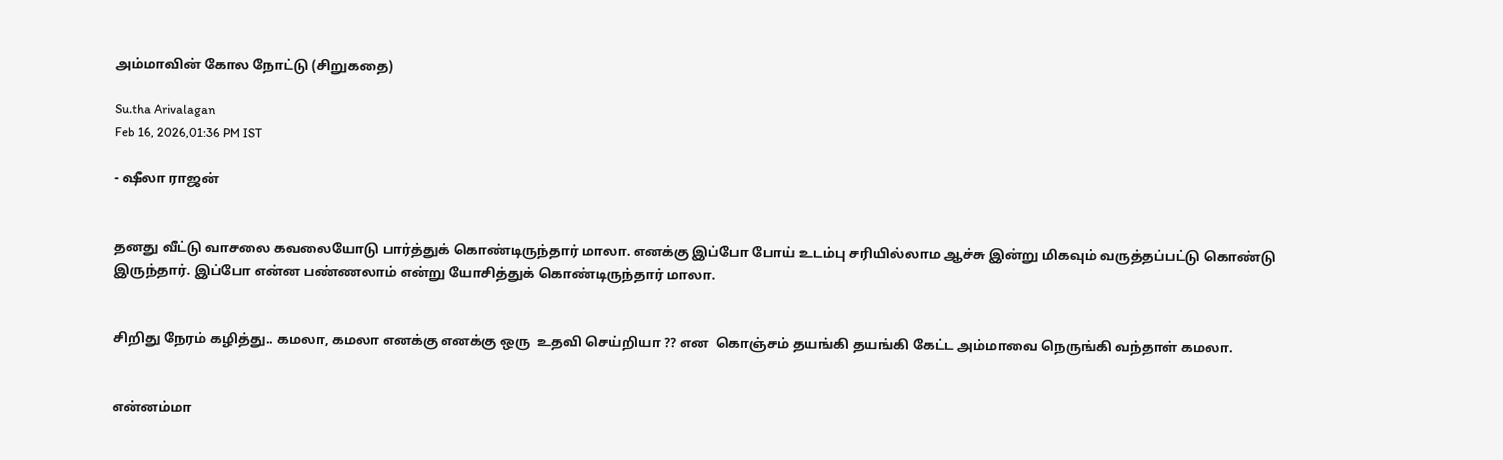அம்மாவின் கோல நோட்டு (சிறுகதை)

Su.tha Arivalagan
Feb 16, 2026,01:36 PM IST

- ஷீலா ராஜன்


தனது வீட்டு வாசலை கவலையோடு பார்த்துக் கொண்டிருந்தார் மாலா. எனக்கு இப்போ போய் உடம்பு சரியில்லாம ஆச்சு இன்று மிகவும் வருத்தப்பட்டு கொண்டு இருந்தார். இப்போ என்ன பண்ணலாம் என்று யோசித்துக் கொண்டிருந்தார் மாலா.


சிறிது நேரம் கழித்து.. கமலா, கமலா எனக்கு எனக்கு ஒரு  உதவி செய்றியா ?? என  கொஞ்சம் தயங்கி தயங்கி கேட்ட அம்மாவை நெருங்கி வந்தாள் கமலா.


என்னம்மா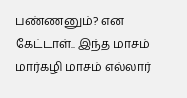பண்ணனும்? என கேட்டாள்.. இந்த மாசம் மார்கழி மாசம் எல்லார்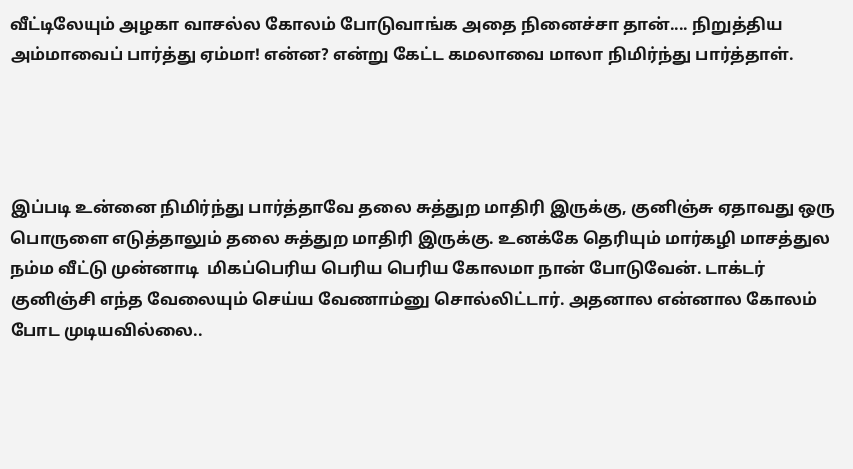வீட்டிலேயும் அழகா வாசல்ல கோலம் போடுவாங்க அதை நினைச்சா தான்.... நிறுத்திய அம்மாவைப் பார்த்து ஏம்மா! என்ன? என்று கேட்ட கமலாவை மாலா நிமிர்ந்து பார்த்தாள்.




இப்படி உன்னை நிமிர்ந்து பார்த்தாவே தலை சுத்துற மாதிரி இருக்கு, குனிஞ்சு ஏதாவது ஒரு பொருளை எடுத்தாலும் தலை சுத்துற மாதிரி இருக்கு. உனக்கே தெரியும் மார்கழி மாசத்துல நம்ம வீட்டு முன்னாடி  மிகப்பெரிய பெரிய பெரிய கோலமா நான் போடுவேன். டாக்டர் குனிஞ்சி எந்த வேலையும் செய்ய வேணாம்னு சொல்லிட்டார். அதனால என்னால கோலம் போட முடியவில்லை..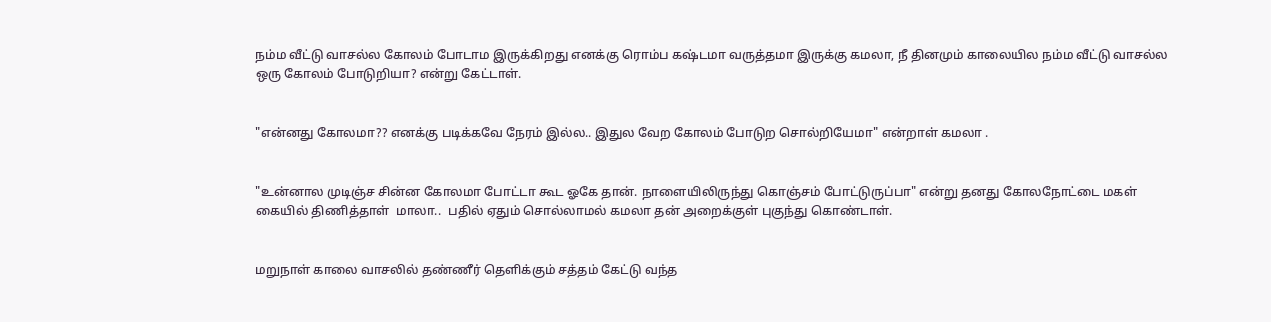நம்ம வீட்டு வாசல்ல கோலம் போடாம இருக்கிறது எனக்கு ரொம்ப கஷ்டமா வருத்தமா இருக்கு கமலா, நீ தினமும் காலையில நம்ம வீட்டு வாசல்ல ஒரு கோலம் போடுறியா? என்று கேட்டாள்.


"என்னது கோலமா?? எனக்கு படிக்கவே நேரம் இல்ல.. இதுல வேற கோலம் போடுற சொல்றியேமா" என்றாள் கமலா .


"உன்னால முடிஞ்ச சின்ன கோலமா போட்டா கூட ஓகே தான். நாளையிலிருந்து கொஞ்சம் போட்டுருப்பா" என்று தனது கோலநோட்டை மகள் கையில் திணித்தாள்  மாலா..  பதில் ஏதும் சொல்லாமல் கமலா தன் அறைக்குள் புகுந்து கொண்டாள்.


மறுநாள் காலை வாசலில் தண்ணீர் தெளிக்கும் சத்தம் கேட்டு வந்த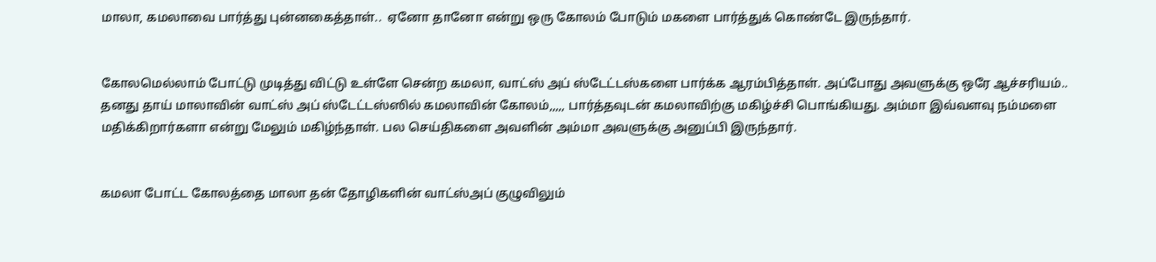மாலா, கமலாவை பார்த்து புன்னகைத்தாள்..  ஏனோ தானோ என்று ஒரு கோலம் போடும் மகளை பார்த்துக் கொண்டே இருந்தார்.


கோலமெல்லாம் போட்டு முடித்து விட்டு உள்ளே சென்ற கமலா, வாட்ஸ் அப் ஸ்டேட்டஸ்களை பார்க்க ஆரம்பித்தாள். அப்போது அவளுக்கு ஒரே ஆச்சரியம்.. தனது தாய் மாலாவின் வாட்ஸ் அப் ஸ்டேட்டஸ்ஸில் கமலாவின் கோலம்,,,,, பார்த்தவுடன் கமலாவிற்கு மகிழ்ச்சி பொங்கியது. அம்மா இவ்வளவு நம்மளை மதிக்கிறார்களா என்று மேலும் மகிழ்ந்தாள். பல செய்திகளை அவளின் அம்மா அவளுக்கு அனுப்பி இருந்தார்.


கமலா போட்ட கோலத்தை மாலா தன் தோழிகளின் வாட்ஸ்அப் குழுவிலும்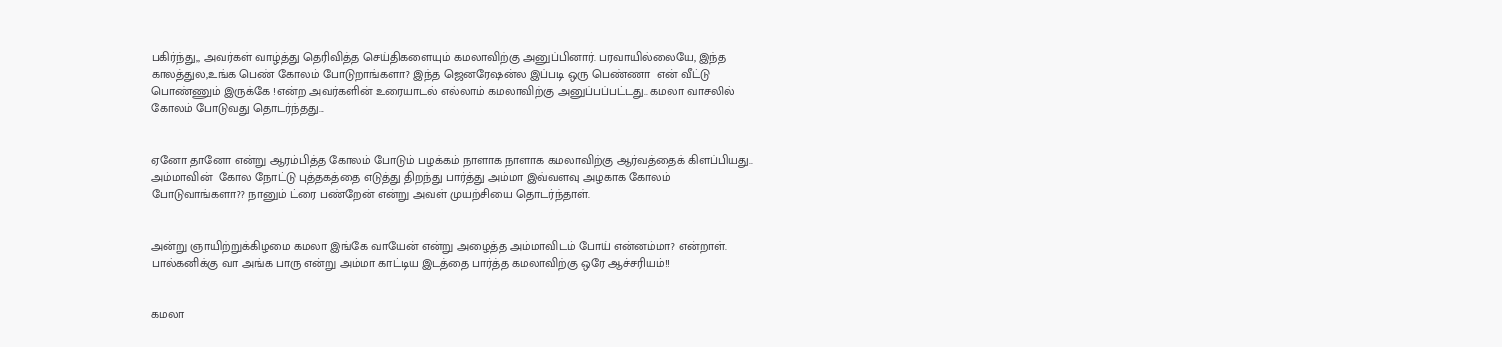பகிர்ந்து,, அவர்கள் வாழ்த்து தெரிவித்த செய்திகளையும் கமலாவிற்கு அனுப்பினார். பரவாயில்லையே, இந்த காலத்துல,உங்க பெண் கோலம் போடுறாங்களா? இந்த ஜெனரேஷன்ல இப்படி ஒரு பெண்ணா  என் வீட்டு பொண்ணும் இருக்கே !என்ற அவர்களின் உரையாடல் எல்லாம் கமலாவிற்கு அனுப்பப்பட்டது.. கமலா வாசலில் கோலம் போடுவது தொடர்ந்தது...


ஏனோ தானோ என்று ஆரம்பித்த கோலம் போடும் பழக்கம் நாளாக நாளாக கமலாவிற்கு ஆர்வத்தைக் கிளப்பியது.. அம்மாவின்  கோல நோட்டு புத்தகத்தை எடுத்து திறந்து பார்த்து அம்மா இவ்வளவு அழகாக கோலம் போடுவாங்களா?? நானும் ட்ரை பண்றேன் என்று அவள் முயற்சியை தொடர்ந்தாள்.


அன்று ஞாயிற்றுக்கிழமை கமலா இங்கே வாயேன் என்று அழைத்த அம்மாவிடம் போய் என்னம்மா? என்றாள். பால்கனிக்கு வா அங்க பாரு என்று அம்மா காட்டிய இடத்தை பார்த்த கமலாவிற்கு ஒரே ஆச்சரியம்!!


கமலா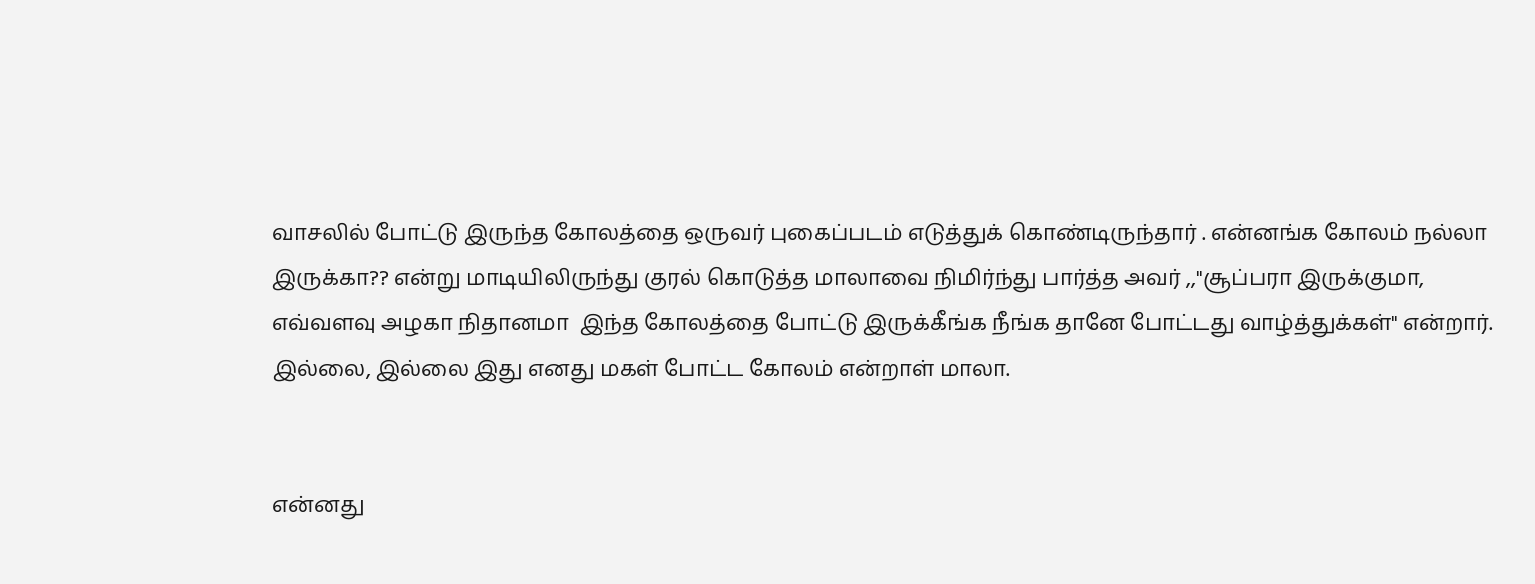வாசலில் போட்டு இருந்த கோலத்தை ஒருவர் புகைப்படம் எடுத்துக் கொண்டிருந்தார் . என்னங்க கோலம் நல்லா இருக்கா?? என்று மாடியிலிருந்து குரல் கொடுத்த மாலாவை நிமிர்ந்து பார்த்த அவர் ,,"சூப்பரா இருக்குமா, எவ்வளவு அழகா நிதானமா  இந்த கோலத்தை போட்டு இருக்கீங்க நீங்க தானே போட்டது வாழ்த்துக்கள்" என்றார். இல்லை, இல்லை இது எனது மகள் போட்ட கோலம் என்றாள் மாலா.


என்னது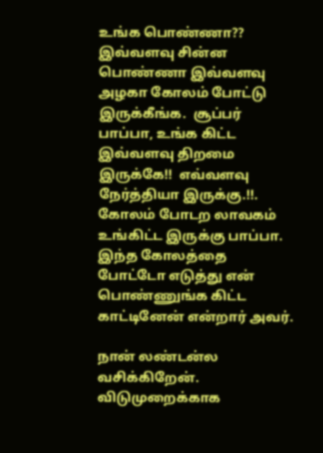உங்க பொண்ணா?? இவ்வளவு சின்ன பொண்ணா இவ்வளவு அழகா கோலம் போட்டு இருக்கீங்க.  சூப்பர் பாப்பா, உங்க கிட்ட இவ்வளவு திறமை இருக்கே!!  எவ்வளவு நேர்த்தியா இருக்கு.!!. கோலம் போடற லாவகம் உங்கிட்ட இருக்கு பாப்பா. இந்த கோலத்தை போட்டோ எடுத்து என் பொண்ணுங்க கிட்ட காட்டினேன் என்றார் அவர்.

நான் லண்டன்ல வசிக்கிறேன். விடுமுறைக்காக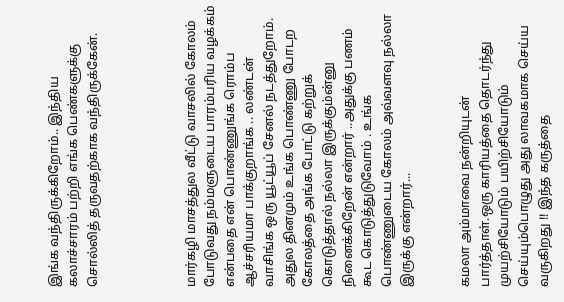இங்க வந்திருக்கிறோம்.. இந்திய கலாச்சாரம் பற்றி எங்க பெண்களுக்கு சொல்லித் தருவதற்காக வந்திருக்கேன்.




மார்கழி மாசத்துல வீட்டு வாசலில் கோலம் போடுவது நம்மளுடைய பாரம்பரிய வழக்கம் என்பதை என் பொண்ணுங்க ரொம்ப ஆச்சரியமா பாக்குறாங்க .. லண்டன் வாசிங்க ஒரு யூட்யூப் சேனல் நடத்துறோம். அதுல தினமும் உங்க பொண்ணு போடற கோலத்தை அங்க போட்டு கற்றுக் கொடுத்தால் நல்லா இருக்கும்ன்னு நினைக்கிறேன் என்றார் ..அதுக்கு பணம் கூட கொடுத்துடுவோம் . உங்க பொண்ணுடைய கோலம் அவ்வளவு நல்லா இருக்கு என்றார்...


கமலா அம்மாவை நன்றியுடன் பார்த்தாள்.ஒரு காரியத்தை தொடர்ந்து முயற்சியோடும் பயிற்சியோடும் செய்யும்பொழுது அது லாவகமாக செய்ய வருகிறது !! இந்த கருத்தை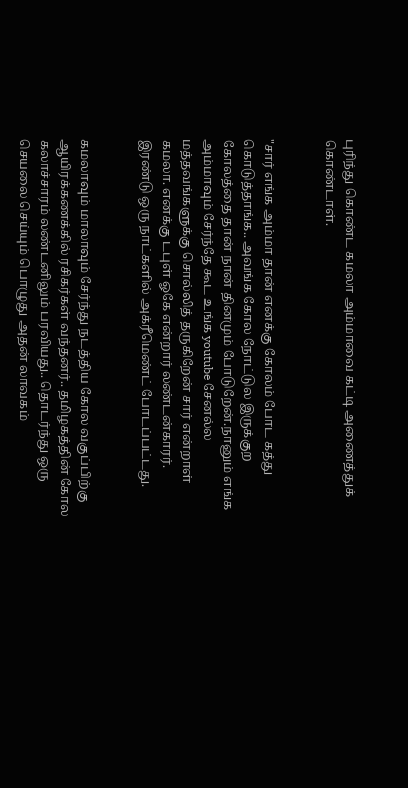புரிந்து கொண்ட கமலா அம்மாவை கட்டி அணைத்துக் கொண்டாள்.


"சார் எங்க அம்மா தான் எனக்கு கோலம் போட கத்து கொடுத்தாங்க.. அவங்க கோல நோட்டுல இருக்குற கோலத்தை தான் நான் தினமும் போடுறேன்.நானும் எங்க அம்மாவும் சேர்ந்தே கூட உங்க youtube சேனல்ல மத்தவங்களுக்கு சொல்லித் தருகிறேன் சார் என்றாள் கமலா. எனக்கு டபுள் ஓகே என்றார் லண்டன்காரர். இரண்டு ஒரு நாட்களில் அக்ரீமெண்ட் போடப்பட்டது.


கமலாவும் மாலாவும் சேர்ந்து நடத்திய கோல வகுப்பிற்கு ஆயிரக்கணக்கில் ரசிகர்கள் வந்தனர்.. தமிழகத்தின் கோல கலாச்சாரம் லண்டனிலும் பரவியது.. தொடர்ந்து ஒரு செயலை செய்யும் பொழுது அதன் லாவகம்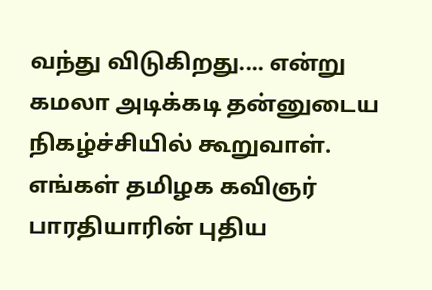வந்து விடுகிறது.... என்று கமலா அடிக்கடி தன்னுடைய நிகழ்ச்சியில் கூறுவாள். எங்கள் தமிழக கவிஞர் பாரதியாரின் புதிய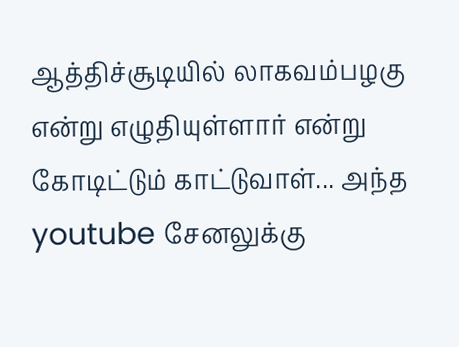ஆத்திச்சூடியில் லாகவம்பழகு  என்று எழுதியுள்ளார் என்று கோடிட்டும் காட்டுவாள்... அந்த youtube சேனலுக்கு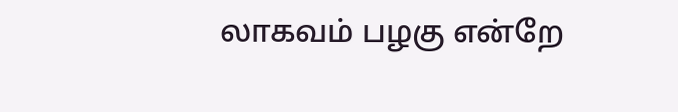லாகவம் பழகு என்றே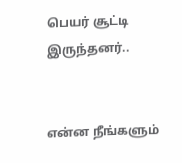பெயர் சூட்டி இருந்தனர்..


என்ன நீங்களும்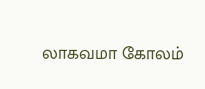லாகவமா கோலம்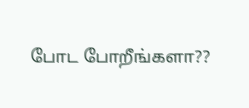போட போறீங்களா??